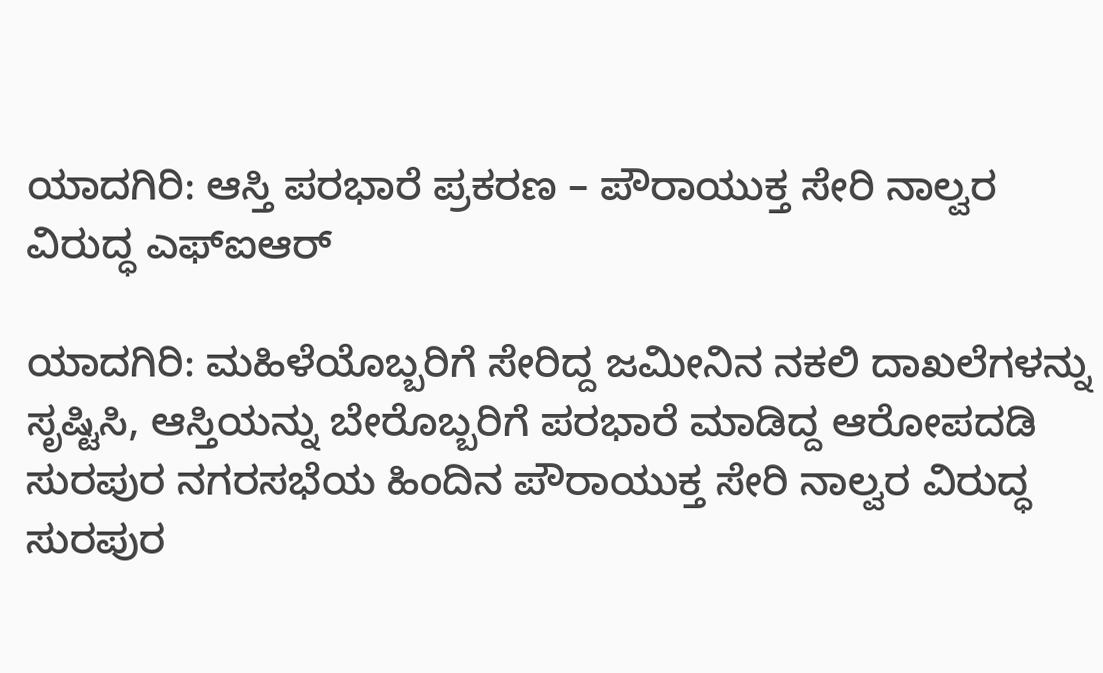ಯಾದಗಿರಿ: ಆಸ್ತಿ ಪರಭಾರೆ ಪ್ರಕರಣ – ಪೌರಾಯುಕ್ತ ಸೇರಿ ನಾಲ್ವರ ವಿರುದ್ಧ ಎಫ್‌ಐಆರ್

ಯಾದಗಿರಿ: ಮಹಿಳೆಯೊಬ್ಬರಿಗೆ ಸೇರಿದ್ದ ಜಮೀನಿನ ನಕಲಿ ದಾಖಲೆಗಳನ್ನು ಸೃಷ್ಟಿಸಿ, ಆಸ್ತಿಯನ್ನು ಬೇರೊಬ್ಬರಿಗೆ ಪರಭಾರೆ ಮಾಡಿದ್ದ ಆರೋಪದಡಿ ಸುರಪುರ ನಗರಸಭೆಯ ಹಿಂದಿನ ಪೌರಾಯುಕ್ತ ಸೇರಿ ನಾಲ್ವರ ವಿರುದ್ಧ ಸುರಪುರ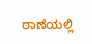ಠಾಣೆಯಲ್ಲಿ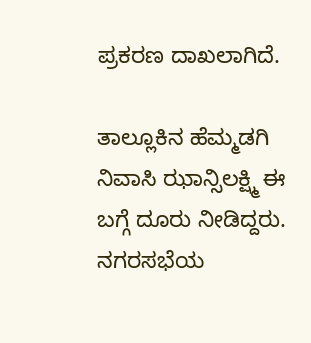ಪ್ರಕರಣ ದಾಖಲಾಗಿದೆ.

ತಾಲ್ಲೂಕಿನ ಹೆಮ್ಮಡಗಿ ನಿವಾಸಿ ಝಾನ್ಸಿಲಕ್ಷ್ಮಿ ಈ ಬಗ್ಗೆ ದೂರು ನೀಡಿದ್ದರು. ನಗರಸಭೆಯ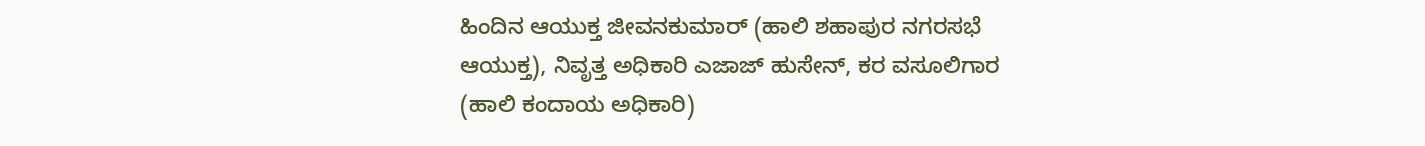ಹಿಂದಿನ ಆಯುಕ್ತ ಜೀವನಕುಮಾರ್ (ಹಾಲಿ ಶಹಾಪುರ ನಗರಸಭೆ ಆಯುಕ್ತ), ನಿವೃತ್ತ ಅಧಿಕಾರಿ ಎಜಾಜ್ ಹುಸೇನ್, ಕರ ವಸೂಲಿಗಾರ (ಹಾಲಿ ಕಂದಾಯ ಅಧಿಕಾರಿ)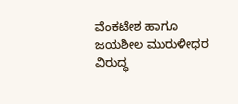ವೆಂಕಟೇಶ ಹಾಗೂ ಜಯಶೀಲ ಮುರುಳೀಧರ ವಿರುದ್ಧ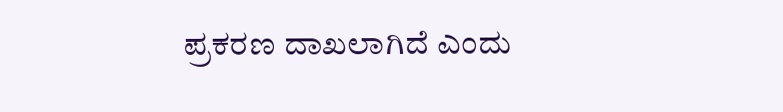ಪ್ರಕರಣ ದಾಖಲಾಗಿದೆ ಎಂದು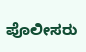ಪೊಲೀಸರು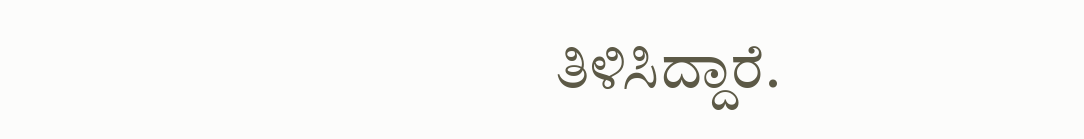ತಿಳಿಸಿದ್ದಾರೆ.